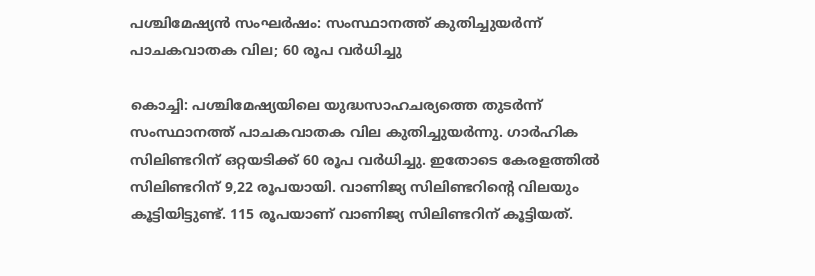പശ്ചിമേഷ്യന്‍ സംഘര്‍ഷം: സംസ്ഥാനത്ത് കുതിച്ചുയര്‍ന്ന് പാചകവാതക വില; 60 രൂപ വര്‍ധിച്ചു

കൊച്ചി: പശ്ചിമേഷ്യയിലെ യുദ്ധസാഹചര്യത്തെ തുടര്‍ന്ന് സംസ്ഥാനത്ത് പാചകവാതക വില കുതിച്ചുയര്‍ന്നു. ഗാര്‍ഹിക സിലിണ്ടറിന് ഒറ്റയടിക്ക് 60 രൂപ വര്‍ധിച്ചു. ഇതോടെ കേരളത്തില്‍ സിലിണ്ടറിന് 9,22 രൂപയായി. വാണിജ്യ സിലിണ്ടറിന്റെ വിലയും കൂട്ടിയിട്ടുണ്ട്. 115 രൂപയാണ് വാണിജ്യ സിലിണ്ടറിന് കൂട്ടിയത്.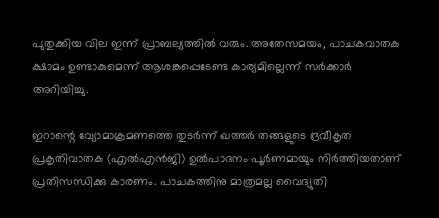പുതുക്കിയ വില ഇന്ന് പ്രാബല്യത്തില്‍ വരും. അതേസമയം, പാചകവാതക ക്ഷാമം ഉണ്ടാകുമെന്ന് ആശങ്കപ്പെടേണ്ട കാര്യമില്ലെന്ന് സര്‍ക്കാര്‍ അറിയിച്ചു.

ഇറാന്റെ വ്യോമാക്രമണത്തെ തുടര്‍ന്ന് ഖത്തര്‍ തങ്ങളുടെ ദ്രവീകൃത പ്രകൃതിവാതക (എല്‍എന്‍ജി) ഉല്‍പാദനം പൂര്‍ണമായും നിര്‍ത്തിയതാണ് പ്രതിസന്ധിക്കു കാരണം. പാചകത്തിനു മാത്രമല്ല വൈദ്യുതി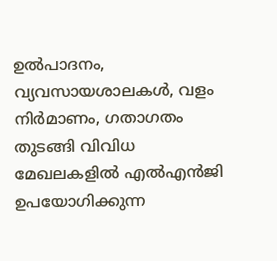ഉല്‍പാദനം, വ്യവസായശാലകള്‍, വളം നിര്‍മാണം, ഗതാഗതം തുടങ്ങി വിവിധ മേഖലകളില്‍ എല്‍എന്‍ജി ഉപയോഗിക്കുന്ന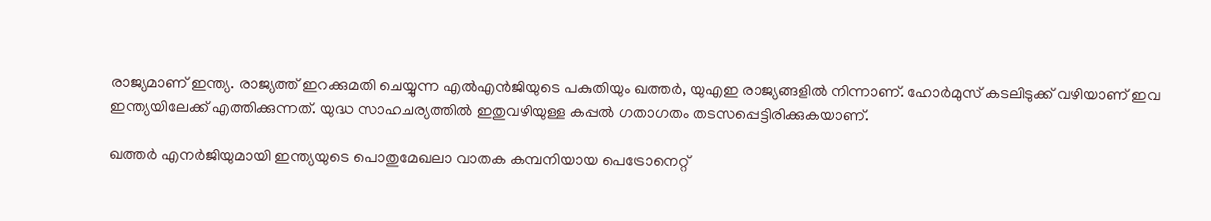രാജ്യമാണ് ഇന്ത്യ. രാജ്യത്ത് ഇറക്കുമതി ചെയ്യുന്ന എല്‍എന്‍ജിയുടെ പകുതിയും ഖത്തര്‍, യുഎഇ രാജ്യങ്ങളില്‍ നിന്നാണ്. ഹോര്‍മുസ് കടലിടുക്ക് വഴിയാണ് ഇവ ഇന്ത്യയിലേക്ക് എത്തിക്കുന്നത്. യുദ്ധ സാഹചര്യത്തില്‍ ഇതുവഴിയുള്ള കപ്പല്‍ ഗതാഗതം തടസപ്പെട്ടിരിക്കുകയാണ്.

ഖത്തര്‍ എനര്‍ജിയുമായി ഇന്ത്യയുടെ പൊതുമേഖലാ വാതക കമ്പനിയായ പെട്രോനെറ്റ്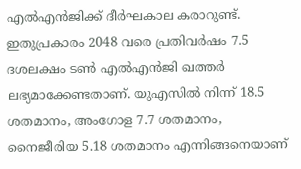എല്‍എന്‍ജിക്ക് ദീര്‍ഘകാല കരാറുണ്ട്. ഇതുപ്രകാരം 2048 വരെ പ്രതിവര്‍ഷം 7.5 ദശലക്ഷം ടണ്‍ എല്‍എന്‍ജി ഖത്തര്‍ ലഭ്യമാക്കേണ്ടതാണ്. യുഎസില്‍ നിന്ന് 18.5 ശതമാനം, അംഗോള 7.7 ശതമാനം, നൈജീരിയ 5.18 ശതമാനം എന്നിങ്ങനെയാണ്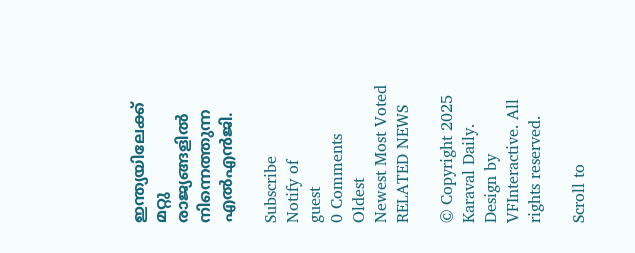ഇന്ത്യയിലേക്ക് മറ്റു രാജ്യങ്ങളില്‍ നിന്നെത്തുന്ന എല്‍എന്‍ജി.

Subscribe
Notify of
guest
0 Comments
Oldest
Newest Most Voted
RELATED NEWS

© Copyright 2025 Karaval Daily. Design by VFInteractive. All rights reserved.

Scroll to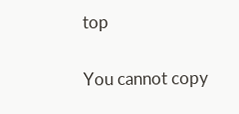top

You cannot copy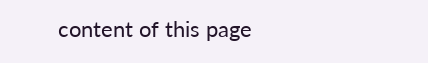content of this page